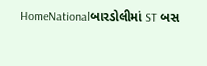HomeNationalબારડોલીમાં ST બસ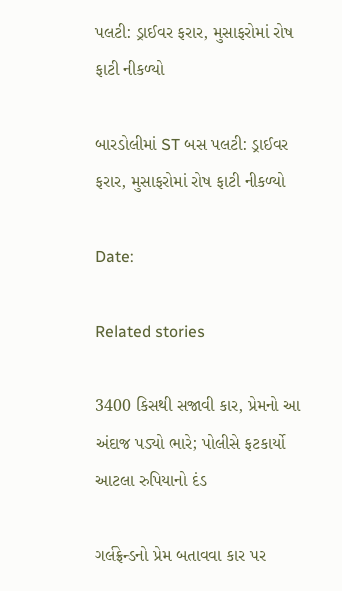પલટી: ડ્રાઈવર ફરાર, મુસાફરોમાં રોષ ફાટી નીકળ્યો

બારડોલીમાં ST બસ પલટી: ડ્રાઈવર ફરાર, મુસાફરોમાં રોષ ફાટી નીકળ્યો

Date:

Related stories

3400 કિસથી સજાવી કાર, પ્રેમનો આ અંદાજ પડ્યો ભારે; પોલીસે ફટકાર્યો આટલા રુપિયાનો દંડ

ગર્લફ્રેન્ડનો પ્રેમ બતાવવા કાર પર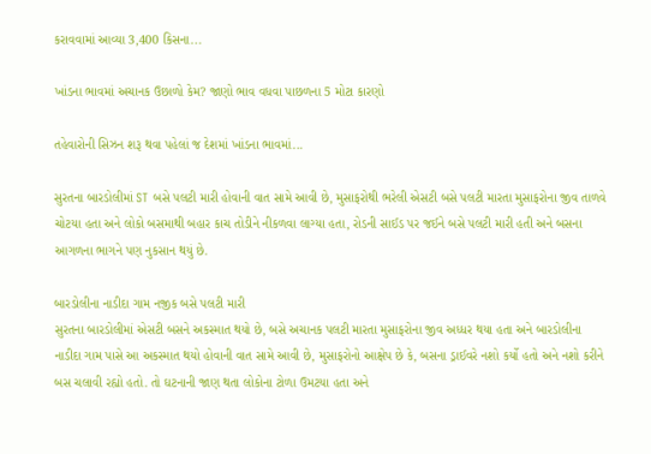કરાવવામાં આવ્યા 3,400 કિસના...

ખાંડના ભાવમાં અચાનક ઉછાળો કેમ? જાણો ભાવ વધવા પાછળના 5 મોટા કારણો

તહેવારોની સિઝન શરૂ થવા પહેલાં જ દેશમાં ખાંડના ભાવમાં...

સુરતના બારડોલીમાં ST બસે પલટી મારી હોવાની વાત સામે આવી છે, મુસાફરોથી ભરેલી એસટી બસે પલટી મારતા મુસાફરોના જીવ તાળવે ચોટયા હતા અને લોકો બસમાથી બહાર કાચ તોડીને નીકળવા લાગ્યા હતા, રોડની સાઈડ પર જઈને બસે પલટી મારી હતી અને બસના આગળના ભાગને પણ નુકસાન થયું છે.

બારડોલીના નાડીદા ગામ નજીક બસે પલટી મારી
સુરતના બારડોલીમાં એસટી બસને અકસ્માત થયો છે, બસે અચાનક પલટી મારતા મુસાફરોના જીવ અધ્ધર થયા હતા અને બારડોલીના નાડીદા ગામ પાસે આ અકસ્માત થયો હોવાની વાત સામે આવી છે, મુસાફરોનો આક્ષેપ છે કે, બસના ડ્રાઈવરે નશો કર્યો હતો અને નશો કરીને બસ ચલાવી રહ્યો હતો. તો ઘટનાની જાણ થતા લોકોના ટોળા ઉમટયા હતા અને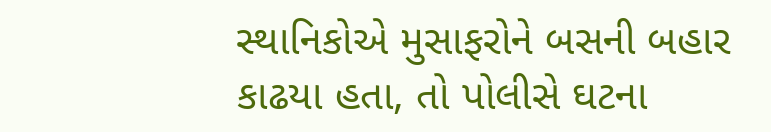સ્થાનિકોએ મુસાફરોને બસની બહાર કાઢયા હતા, તો પોલીસે ઘટના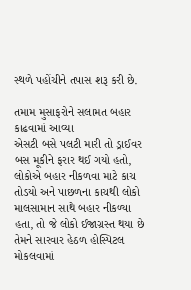સ્થળે પહોંચીને તપાસ શરૂ કરી છે.

તમામ મુસાફરોને સલામત બહાર કાઢવામાં આવ્યા
એસટી બસે પલટી મારી તો ડ્રાઈવર બસ મૂકીને ફરાર થઈ ગયો હતો, લોકોએ બહાર નીકળવા માટે કાચ તોડયો અને પાછળના કાચથી લોકો માલસામાન સાથે બહાર નીકળ્યા હતા, તો જે લોકો ઈજાગ્રસ્ત થયા છે તેમને સારવાર હેઠળ હોસ્પિટલ મોકલવામાં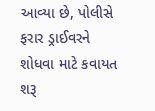આવ્યા છે, પોલીસે ફરાર ડ્રાઈવરને શોધવા માટે કવાયત શરૂ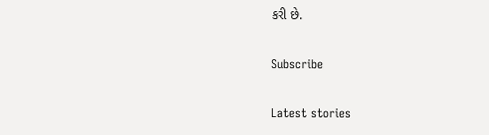કરી છે.

Subscribe

Latest stories